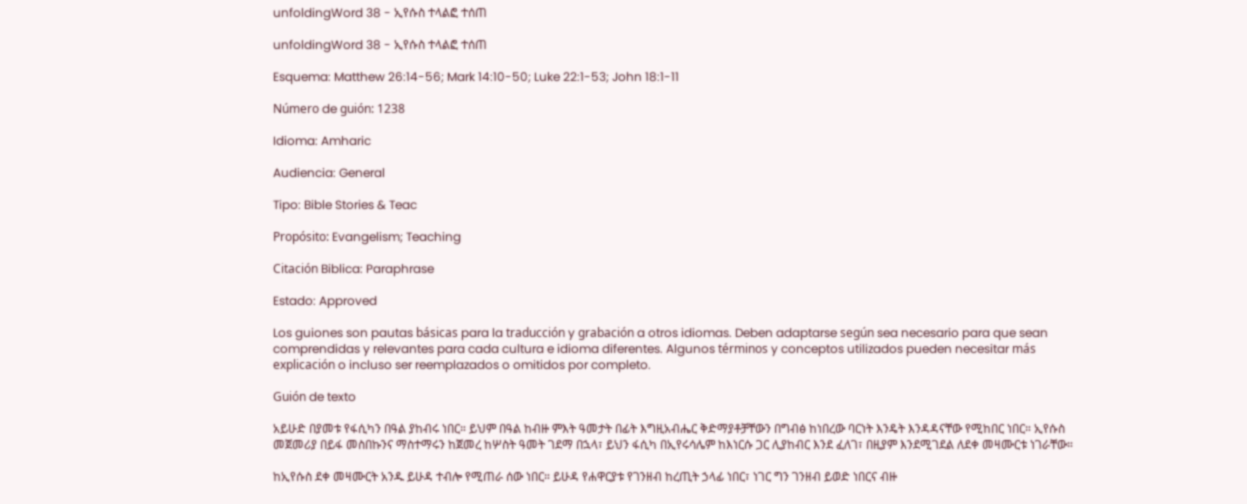unfoldingWord 38 - ኢየሱስ ተላልፎ ተሰጠ

unfoldingWord 38 - ኢየሱስ ተላልፎ ተሰጠ

Esquema: Matthew 26:14-56; Mark 14:10-50; Luke 22:1-53; John 18:1-11

Número de guión: 1238

Idioma: Amharic

Audiencia: General

Tipo: Bible Stories & Teac

Propósito: Evangelism; Teaching

Citación Biblica: Paraphrase

Estado: Approved

Los guiones son pautas básicas para la traducción y grabación a otros idiomas. Deben adaptarse según sea necesario para que sean comprendidas y relevantes para cada cultura e idioma diferentes. Algunos términos y conceptos utilizados pueden necesitar más explicación o incluso ser reemplazados o omitidos por completo.

Guión de texto

አይሁድ በያመቱ የፋሲካን በዓል ያከብሩ ነበር። ይህም በዓል ከብዙ ምእት ዓመታት በፊት እግዚአብሔር ቅድማያቶቻቸውን በግብፅ ከነበረው ባርነት እንዴት እንዳዳናቸው የሚከበር ነበር። ኢየሱስ መጀመሪያ በይፋ መስበኩንና ማስተማሩን ከጀመረ ከሦስት ዓመት ገደማ በኋላ፣ ይህን ፋሲካ በኢየሩሳሌም ከእነርሱ ጋር ሊያከብር እንደ ፈለገ፣ በዚያም እንደሚገደል ለደቀ መዛሙርቱ ነገራቸው።

ከኢየሱስ ደቀ መዛሙርት አንዱ ይሁዳ ተብሎ የሚጠራ ሰው ነበር። ይሁዳ የሐዋርያቱ የገንዘብ ከረጢት ኃላፊ ነበር፣ ነገር ግን ገንዘብ ይወድ ነበርና ብዙ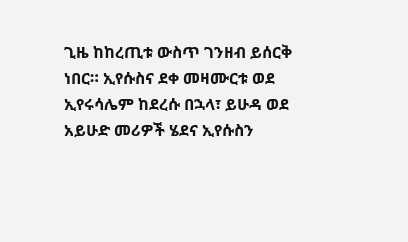ጊዜ ከከረጢቱ ውስጥ ገንዘብ ይሰርቅ ነበር። ኢየሱስና ደቀ መዛሙርቱ ወደ ኢየሩሳሌም ከደረሱ በኋላ፣ ይሁዳ ወደ አይሁድ መሪዎች ሄደና ኢየሱስን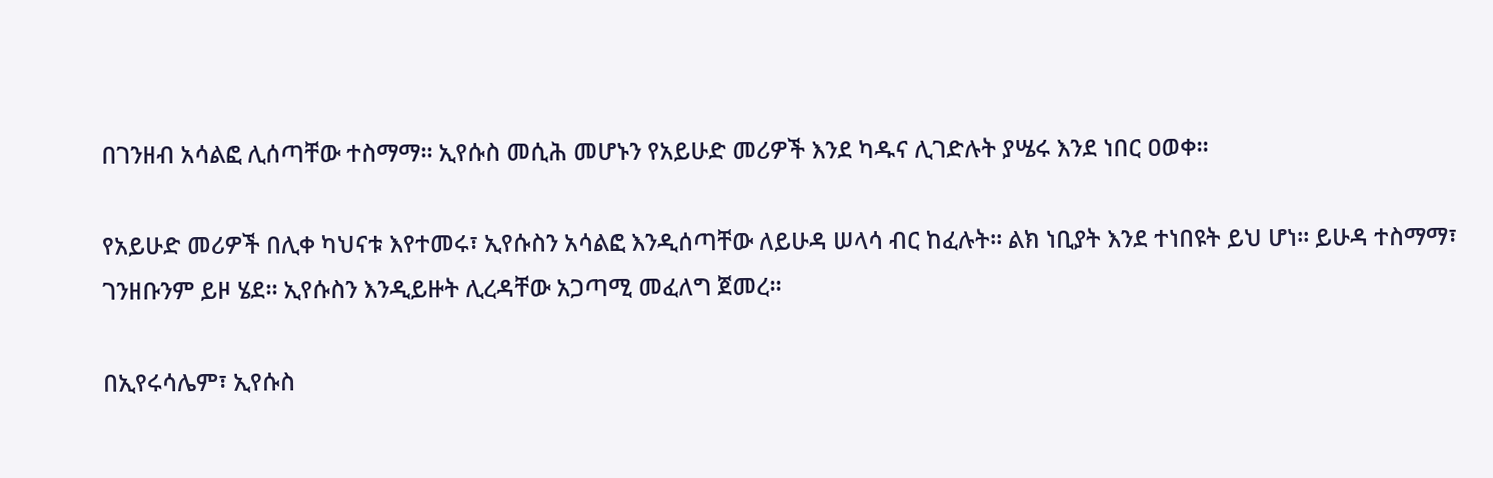በገንዘብ አሳልፎ ሊሰጣቸው ተስማማ። ኢየሱስ መሲሕ መሆኑን የአይሁድ መሪዎች እንደ ካዱና ሊገድሉት ያሤሩ እንደ ነበር ዐወቀ።

የአይሁድ መሪዎች በሊቀ ካህናቱ እየተመሩ፣ ኢየሱስን አሳልፎ እንዲሰጣቸው ለይሁዳ ሠላሳ ብር ከፈሉት። ልክ ነቢያት እንደ ተነበዩት ይህ ሆነ። ይሁዳ ተስማማ፣ ገንዘቡንም ይዞ ሄደ። ኢየሱስን እንዲይዙት ሊረዳቸው አጋጣሚ መፈለግ ጀመረ።

በኢየሩሳሌም፣ ኢየሱስ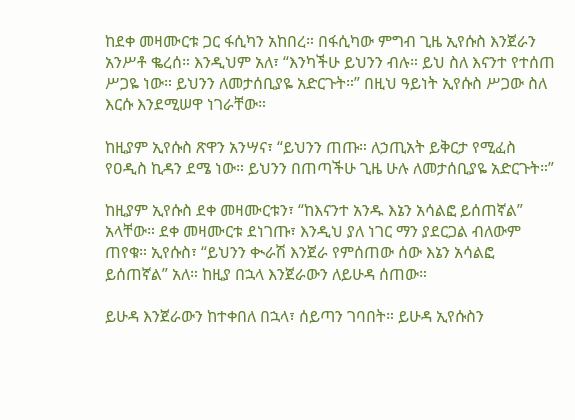ከደቀ መዛሙርቱ ጋር ፋሲካን አከበረ። በፋሲካው ምግብ ጊዜ ኢየሱስ እንጀራን አንሥቶ ቈረሰ። እንዲህም አለ፣ “እንካችሁ ይህንን ብሉ። ይህ ስለ እናንተ የተሰጠ ሥጋዬ ነው። ይህንን ለመታሰቢያዬ አድርጉት።” በዚህ ዓይነት ኢየሱስ ሥጋው ስለ እርሱ እንደሚሠዋ ነገራቸው።

ከዚያም ኢየሱስ ጽዋን አንሣና፣ “ይህንን ጠጡ። ለኃጢአት ይቅርታ የሚፈስ የዐዲስ ኪዳን ደሜ ነው። ይህንን በጠጣችሁ ጊዜ ሁሉ ለመታሰቢያዬ አድርጉት።”

ከዚያም ኢየሱስ ደቀ መዛሙርቱን፣ “ከእናንተ አንዱ እኔን አሳልፎ ይሰጠኛል” አላቸው። ደቀ መዛሙርቱ ደነገጡ፣ እንዲህ ያለ ነገር ማን ያደርጋል ብለውም ጠየቁ። ኢየሱስ፣ “ይህንን ቊራሽ እንጀራ የምሰጠው ሰው እኔን አሳልፎ ይሰጠኛል” አለ። ከዚያ በኋላ እንጀራውን ለይሁዳ ሰጠው።

ይሁዳ እንጀራውን ከተቀበለ በኋላ፣ ሰይጣን ገባበት። ይሁዳ ኢየሱስን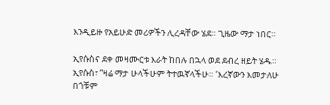እንዲይዙ የአይሁድ መሪዎችን ሊረዳቸው ሄደ። ጊዜው ማታ ነበር።

ኢየሱስና ደቀ መዛሙርቱ እራት ከበሉ በኋላ ወደ ደብረ ዘይት ሄዱ። ኢየሱስ፣ “ዛሬ ማታ ሁላችሁም ትተዉኛላችሁ። ‘እረኛውን እመታለሁ በጎቹም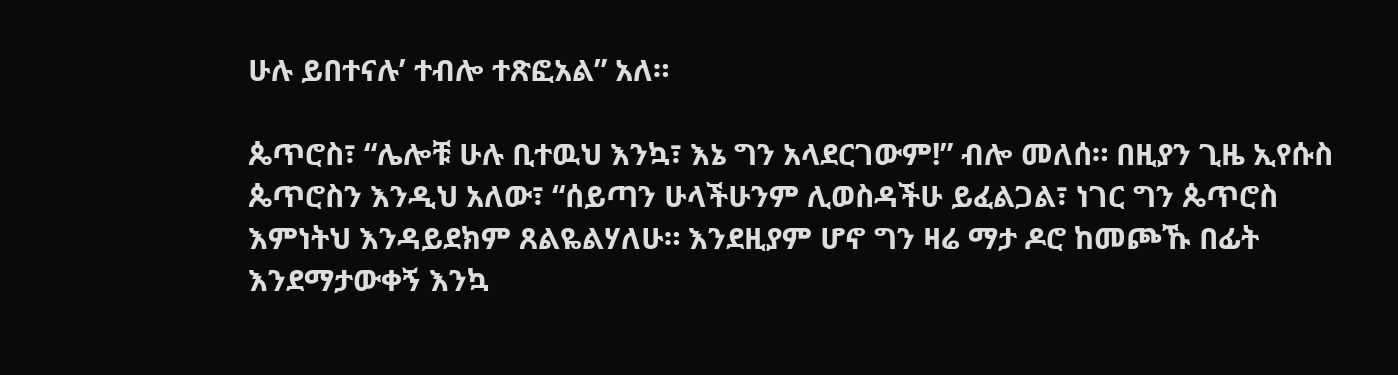ሁሉ ይበተናሉ’ ተብሎ ተጽፎአል” አለ።

ጴጥሮስ፣ “ሌሎቹ ሁሉ ቢተዉህ እንኳ፣ እኔ ግን አላደርገውም!” ብሎ መለሰ። በዚያን ጊዜ ኢየሱስ ጴጥሮስን እንዲህ አለው፣ “ሰይጣን ሁላችሁንም ሊወስዳችሁ ይፈልጋል፣ ነገር ግን ጴጥሮስ እምነትህ እንዳይደክም ጸልዬልሃለሁ። እንደዚያም ሆኖ ግን ዛሬ ማታ ዶሮ ከመጮኹ በፊት እንደማታውቀኝ እንኳ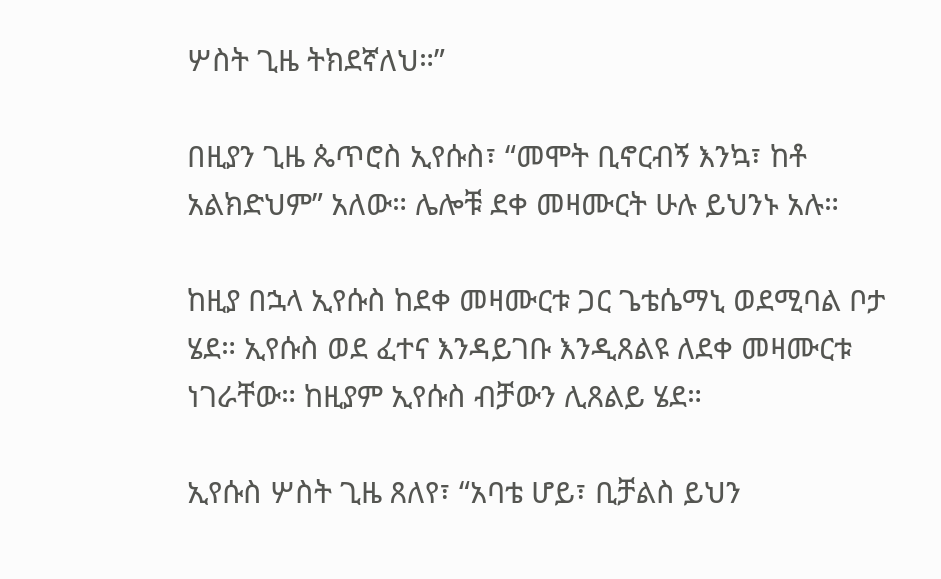ሦስት ጊዜ ትክደኛለህ።”

በዚያን ጊዜ ጴጥሮስ ኢየሱስ፣ “መሞት ቢኖርብኝ እንኳ፣ ከቶ አልክድህም” አለው። ሌሎቹ ደቀ መዛሙርት ሁሉ ይህንኑ አሉ።

ከዚያ በኋላ ኢየሱስ ከደቀ መዛሙርቱ ጋር ጌቴሴማኒ ወደሚባል ቦታ ሄደ። ኢየሱስ ወደ ፈተና እንዳይገቡ እንዲጸልዩ ለደቀ መዛሙርቱ ነገራቸው። ከዚያም ኢየሱስ ብቻውን ሊጸልይ ሄደ።

ኢየሱስ ሦስት ጊዜ ጸለየ፣ “አባቴ ሆይ፣ ቢቻልስ ይህን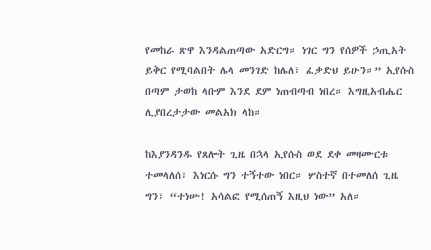የመከራ ጽዋ እንዳልጠጣው አድርግ። ነገር ግን የሰዎች ኃጢአት ይቅር የሚባልበት ሌላ መንገድ ከሌለ፣ ፈቃድህ ይሁን።” ኢየሱስ በጣም ታወከ ላቡም እንደ ደም ነጠብጣብ ነበረ። እግዚአብሔር ሊያበረታታው መልአክ ላከ።

ከእያንዳንዱ የጸሎት ጊዜ በኋላ ኢየሱስ ወደ ደቀ መዛሙርቱ ተመላለሰ፣ እነርሱ ግን ተኝተው ነበር። ሦስተኛ በተመለሰ ጊዜ ግን፣ “ተነሡ! አሳልፎ የሚሰጠኝ እዚህ ነው” አለ።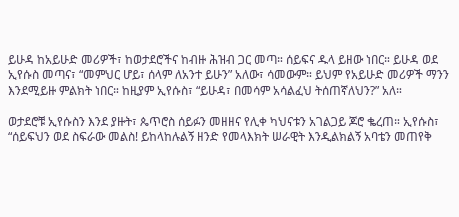ይሁዳ ከአይሁድ መሪዎች፣ ከወታደሮችና ከብዙ ሕዝብ ጋር መጣ። ሰይፍና ዱላ ይዘው ነበር። ይሁዳ ወደ ኢየሱስ መጣና፣ “መምህር ሆይ፣ ሰላም ለአንተ ይሁን” አለው፣ ሳመውም። ይህም የአይሁድ መሪዎች ማንን እንደሚይዙ ምልክት ነበር። ከዚያም ኢየሱስ፣ “ይሁዳ፣ በመሳም አሳልፈህ ትሰጠኛለህን?” አለ።

ወታደሮቹ ኢየሱስን እንደ ያዙት፣ ጴጥሮስ ሰይፉን መዘዘና የሊቀ ካህናቱን አገልጋይ ጆሮ ቈረጠ። ኢየሱስ፣ “ሰይፍህን ወደ ስፍራው መልስ! ይከላከሉልኝ ዘንድ የመላእክት ሠራዊት እንዲልክልኝ አባቴን መጠየቅ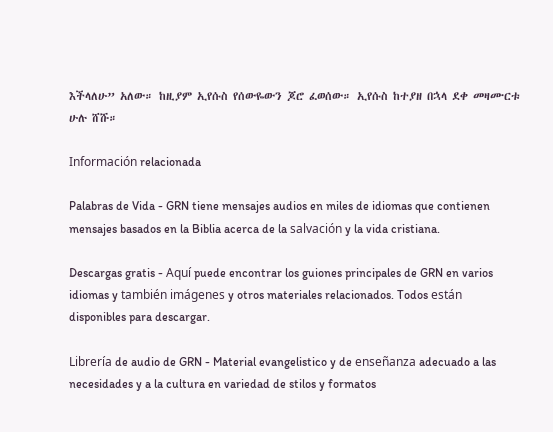እችላለሁ” አለው። ከዚያም ኢየሱስ የሰውዬውን ጆሮ ፈወሰው። ኢየሱስ ከተያዘ በኋላ ደቀ መዛሙርቱ ሁሉ ሸሹ።

Información relacionada

Palabras de Vida - GRN tiene mensajes audios en miles de idiomas que contienen mensajes basados en la Biblia acerca de la salvación y la vida cristiana.

Descargas gratis - Aquí puede encontrar los guiones principales de GRN en varios idiomas y también imágenes y otros materiales relacionados. Todos están disponibles para descargar.

Librería de audio de GRN - Material evangelistico y de enseñanza adecuado a las necesidades y a la cultura en variedad de stilos y formatos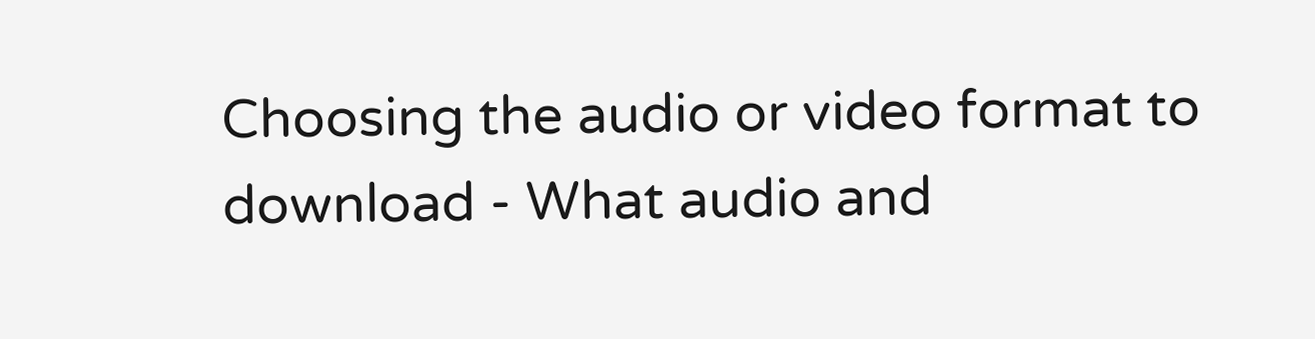Choosing the audio or video format to download - What audio and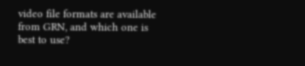video file formats are available from GRN, and which one is best to use?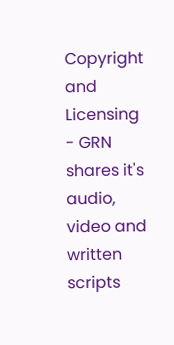Copyright and Licensing - GRN shares it's audio, video and written scripts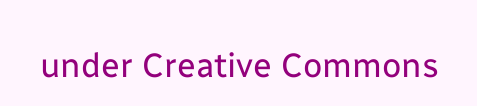under Creative Commons